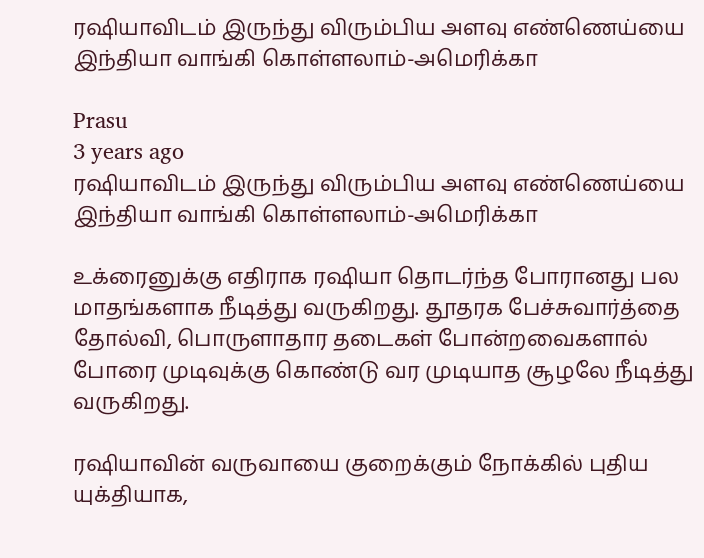ரஷியாவிடம் இருந்து விரும்பிய அளவு எண்ணெய்யை இந்தியா வாங்கி கொள்ளலாம்-அமெரிக்கா

Prasu
3 years ago
ரஷியாவிடம் இருந்து விரும்பிய அளவு எண்ணெய்யை இந்தியா வாங்கி கொள்ளலாம்-அமெரிக்கா

உக்ரைனுக்கு எதிராக ரஷியா தொடர்ந்த போரானது பல மாதங்களாக நீடித்து வருகிறது. தூதரக பேச்சுவார்த்தை தோல்வி, பொருளாதார தடைகள் போன்றவைகளால் போரை முடிவுக்கு கொண்டு வர முடியாத சூழலே நீடித்து வருகிறது.

ரஷியாவின் வருவாயை குறைக்கும் நோக்கில் புதிய யுக்தியாக,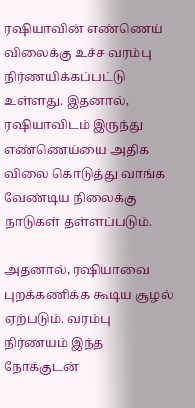ரஷியாவின் எண்ணெய் விலைக்கு உச்ச வரம்பு நிர்ணயிக்கப்பட்டு உள்ளது. இதனால், ரஷியாவிடம் இருந்து எண்ணெய்யை அதிக விலை கொடுத்து வாங்க வேண்டிய நிலைக்கு நாடுகள் தள்ளப்படும்.

அதனால், ரஷியாவை புறக்கணிக்க கூடிய சூழல் ஏற்படும். வரம்பு நிர்ணயம் இந்த நோக்குடன்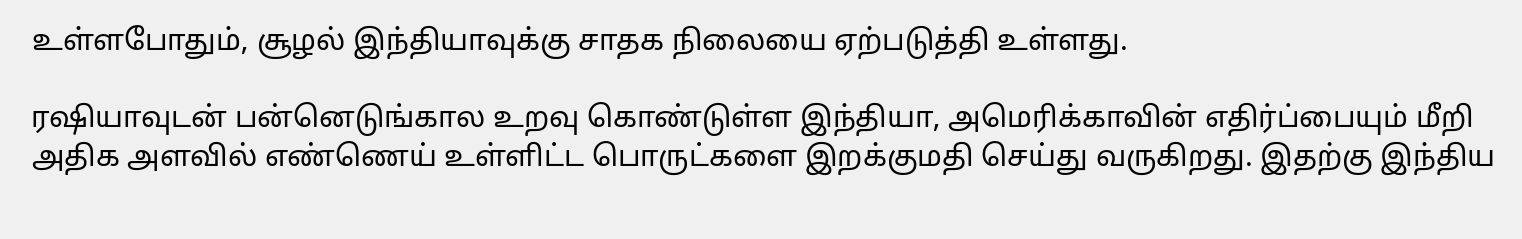உள்ளபோதும், சூழல் இந்தியாவுக்கு சாதக நிலையை ஏற்படுத்தி உள்ளது.

ரஷியாவுடன் பன்னெடுங்கால உறவு கொண்டுள்ள இந்தியா, அமெரிக்காவின் எதிர்ப்பையும் மீறி அதிக அளவில் எண்ணெய் உள்ளிட்ட பொருட்களை இறக்குமதி செய்து வருகிறது. இதற்கு இந்திய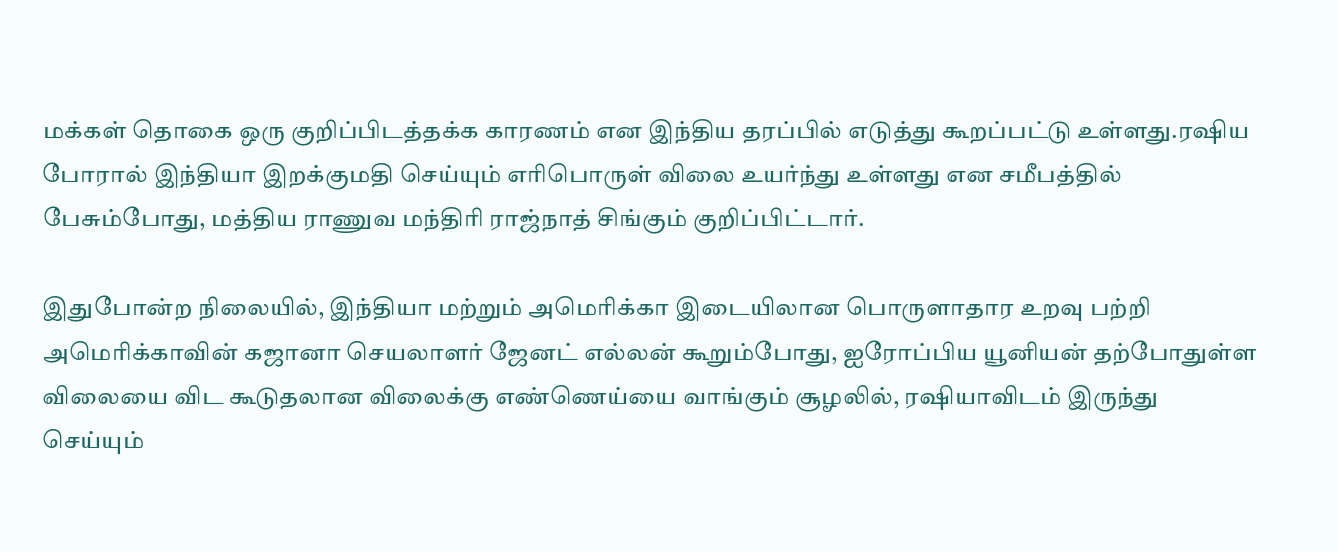மக்கள் தொகை ஒரு குறிப்பிடத்தக்க காரணம் என இந்திய தரப்பில் எடுத்து கூறப்பட்டு உள்ளது.ரஷிய போரால் இந்தியா இறக்குமதி செய்யும் எரிபொருள் விலை உயர்ந்து உள்ளது என சமீபத்தில் பேசும்போது, மத்திய ராணுவ மந்திரி ராஜ்நாத் சிங்கும் குறிப்பிட்டார்.

இதுபோன்ற நிலையில், இந்தியா மற்றும் அமெரிக்கா இடையிலான பொருளாதார உறவு பற்றி அமெரிக்காவின் கஜானா செயலாளர் ஜேனட் எல்லன் கூறும்போது, ஐரோப்பிய யூனியன் தற்போதுள்ள விலையை விட கூடுதலான விலைக்கு எண்ணெய்யை வாங்கும் சூழலில், ரஷியாவிடம் இருந்து செய்யும்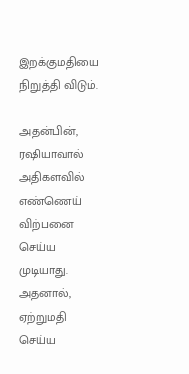இறக்குமதியை நிறுத்தி விடும்.

அதன்பின், ரஷியாவால் அதிகளவில் எண்ணெய் விற்பனை செய்ய முடியாது. அதனால், ஏற்றுமதி செய்ய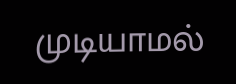முடியாமல்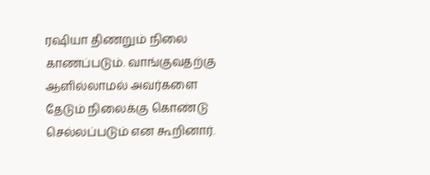ரஷியா திணறும் நிலை காணப்படும். வாங்குவதற்கு ஆளில்லாமல் அவர்களை தேடும் நிலைக்கு கொண்டு செல்லப்படும் என கூறினார்.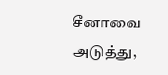சீனாவை அடுத்து,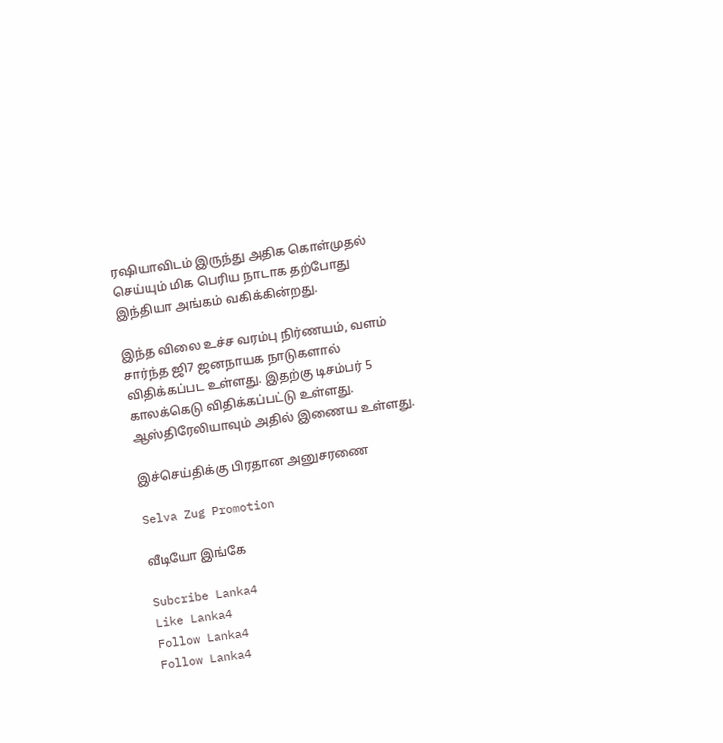ரஷியாவிடம் இருந்து அதிக கொள்முதல் செய்யும் மிக பெரிய நாடாக தற்போது இந்தியா அங்கம் வகிக்கின்றது.

இந்த விலை உச்ச வரம்பு நிர்ணயம், வளம் சார்ந்த ஜி7 ஜனநாயக நாடுகளால் விதிக்கப்பட உள்ளது. இதற்கு டிசம்பர் 5 காலக்கெடு விதிக்கப்பட்டு உள்ளது. ஆஸ்திரேலியாவும் அதில் இணைய உள்ளது.

இச்செய்திக்கு பிரதான அனுசரணை

Selva Zug Promotion

வீடியோ இங்கே

Subcribe Lanka4
Like Lanka4
Follow Lanka4
Follow Lanka4